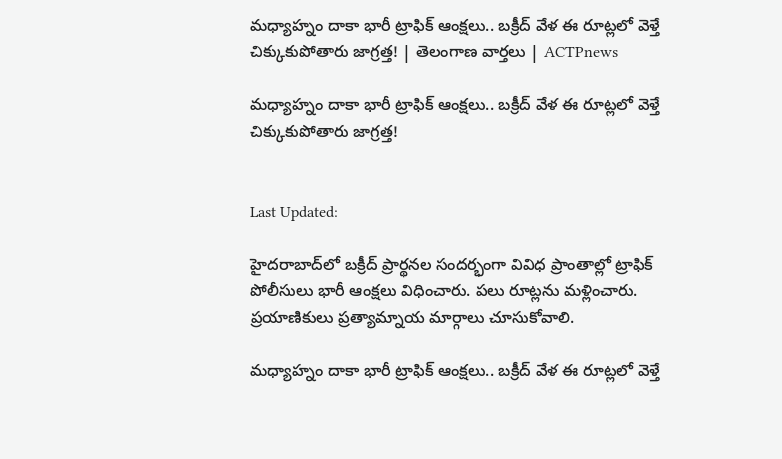మధ్యాహ్నం దాకా భారీ ట్రాఫిక్ ఆంక్షలు.. బక్రీద్ వేళ ఈ రూట్లలో వెళ్తే చిక్కుకుపోతారు జాగ్రత్త! | తెలంగాణ వార్తలు | ACTPnews

మధ్యాహ్నం దాకా భారీ ట్రాఫిక్ ఆంక్షలు.. బక్రీద్ వేళ ఈ రూట్లలో వెళ్తే చిక్కుకుపోతారు జాగ్రత్త!


Last Updated:

హైదరాబాద్‌లో బక్రీద్ ప్రార్థనల సందర్భంగా వివిధ ప్రాంతాల్లో ట్రాఫిక్ పోలీసులు భారీ ఆంక్షలు విధించారు. పలు రూట్లను మళ్లించారు. ప్రయాణికులు ప్రత్యామ్నాయ మార్గాలు చూసుకోవాలి.

మధ్యాహ్నం దాకా భారీ ట్రాఫిక్ ఆంక్షలు.. బక్రీద్ వేళ ఈ రూట్లలో వెళ్తే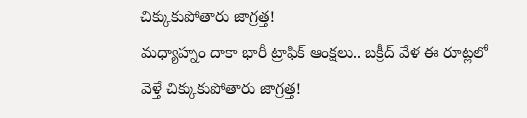చిక్కుకుపోతారు జాగ్రత్త!
మధ్యాహ్నం దాకా భారీ ట్రాఫిక్ ఆంక్షలు.. బక్రీద్ వేళ ఈ రూట్లలో వెళ్తే చిక్కుకుపోతారు జాగ్రత్త!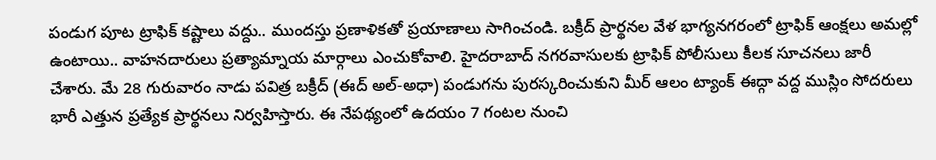పండుగ పూట ట్రాఫిక్ కష్టాలు వద్దు.. ముందస్తు ప్రణాళికతో ప్రయాణాలు సాగించండి. బక్రీద్ ప్రార్థనల వేళ భాగ్యనగరంలో ట్రాఫిక్ ఆంక్షలు అమల్లో ఉంటాయి.. వాహనదారులు ప్రత్యామ్నాయ మార్గాలు ఎంచుకోవాలి. హైదరాబాద్ నగరవాసులకు ట్రాఫిక్ పోలీసులు కీలక సూచనలు జారీ చేశారు. మే 28 గురువారం నాడు పవిత్ర బక్రీద్ (ఈద్ అల్-అధా) పండుగను పురస్కరించుకుని మీర్ ఆలం ట్యాంక్ ఈద్గా వద్ద ముస్లిం సోదరులు భారీ ఎత్తున ప్రత్యేక ప్రార్థనలు నిర్వహిస్తారు. ఈ నేపథ్యంలో ఉదయం 7 గంటల నుంచి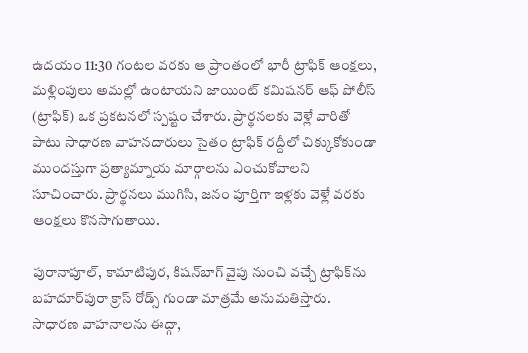ఉదయం 11:30 గంటల వరకు ఆ ప్రాంతంలో భారీ ట్రాఫిక్ ఆంక్షలు, మళ్లింపులు అమల్లో ఉంటాయని జాయింట్ కమిషనర్ ఆఫ్ పోలీస్ (ట్రాఫిక్) ఒక ప్రకటనలో స్పష్టం చేశారు. ప్రార్థనలకు వెళ్లే వారితో పాటు సాధారణ వాహనదారులు సైతం ట్రాఫిక్ రద్దీలో చిక్కుకోకుండా ముందస్తుగా ప్రత్యామ్నాయ మార్గాలను ఎంచుకోవాలని సూచించారు. ప్రార్థనలు ముగిసి, జనం పూర్తిగా ఇళ్లకు వెళ్లే వరకు ఆంక్షలు కొనసాగుతాయి.

పురానాపూల్, కామాటిపుర, కిషన్‌బాగ్ వైపు నుంచి వచ్చే ట్రాఫిక్‌ను బహదూర్‌పురా క్రాస్ రోడ్స్ గుండా మాత్రమే అనుమతిస్తారు. సాధారణ వాహనాలను ఈద్గా,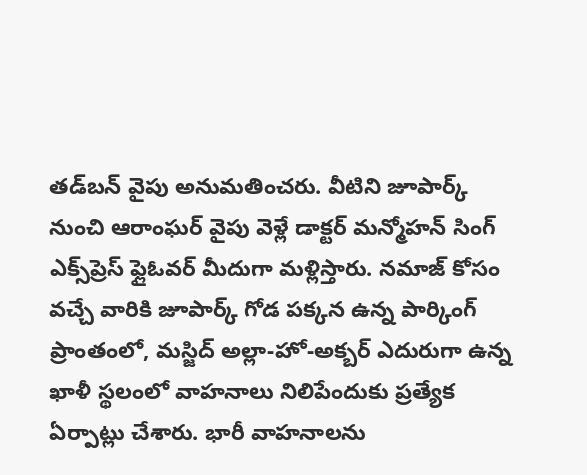తడ్‌బన్ వైపు అనుమతించరు. వీటిని జూపార్క్ నుంచి ఆరాంఘర్ వైపు వెళ్లే డాక్టర్ మన్మోహన్ సింగ్ ఎక్స్‌ప్రెస్ ఫ్లైఓవర్ మీదుగా మళ్లిస్తారు. నమాజ్ కోసం వచ్చే వారికి జూపార్క్ గోడ పక్కన ఉన్న పార్కింగ్ ప్రాంతంలో, మస్జిద్ అల్లా-హో-అక్బర్ ఎదురుగా ఉన్న ఖాళీ స్థలంలో వాహనాలు నిలిపేందుకు ప్రత్యేక ఏర్పాట్లు చేశారు. భారీ వాహనాలను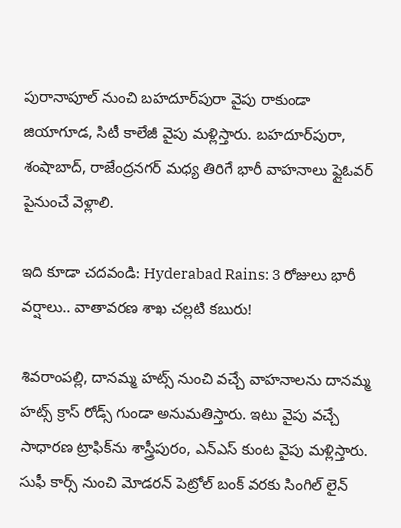పురానాపూల్ నుంచి బహదూర్‌పురా వైపు రాకుండా జియాగూడ, సిటీ కాలేజీ వైపు మళ్లిస్తారు. బహదూర్‌పురా, శంషాబాద్, రాజేంద్రనగర్ మధ్య తిరిగే భారీ వాహనాలు ఫ్లైఓవర్ పైనుంచే వెళ్లాలి.

ఇది కూడా చదవండి: Hyderabad Rains: 3 రోజులు భారీ వర్షాలు.. వాతావరణ శాఖ చల్లటి కబురు!

శివరాంపల్లి, దానమ్మ హట్స్ నుంచి వచ్చే వాహనాలను దానమ్మ హట్స్ క్రాస్ రోడ్స్ గుండా అనుమతిస్తారు. ఇటు వైపు వచ్చే సాధారణ ట్రాఫిక్‌ను శాస్త్రీపురం, ఎన్ఎస్ కుంట వైపు మళ్లిస్తారు. సుఫీ కార్స్ నుంచి మోడరన్ పెట్రోల్ బంక్ వరకు సింగిల్ లైన్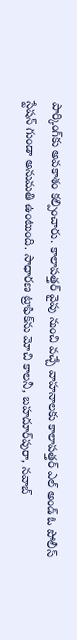పార్కింగ్‌కు అవకాశం కల్పించారు. కాలాపత్తర్ వైపు నుంచి వచ్చే వాహనాలకు కాలాపత్తర్ ఎల్ అండ్ ఓ పోలీస్ స్టేషన్ గుండా అనుమతి ఉంటుంది. సాధారణ ట్రాఫిక్‌ను మోచి కాలనీ, బహదూర్‌పురా, నవాబ్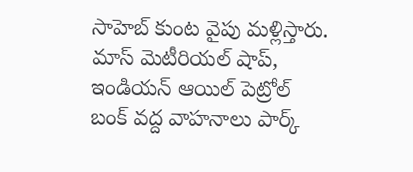సాహెబ్ కుంట వైపు మళ్లిస్తారు. మాస్ మెటీరియల్ షాప్, ఇండియన్ ఆయిల్ పెట్రోల్ బంక్ వద్ద వాహనాలు పార్క్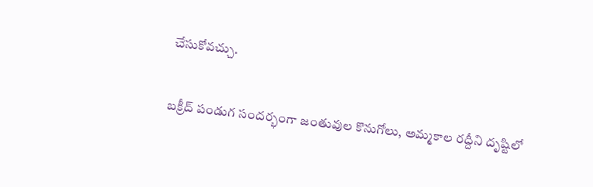చేసుకోవచ్చు.

బక్రీద్ పండుగ సందర్భంగా జంతువుల కొనుగోలు, అమ్మకాల రద్దీని దృష్టిలో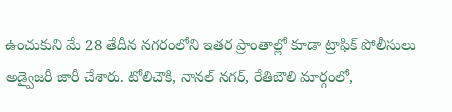ఉంచుకుని మే 28 తేదీన నగరంలోని ఇతర ప్రాంతాల్లో కూడా ట్రాఫిక్ పోలీసులు అడ్వైజరీ జారీ చేశారు. టోలిచౌకి, నానల్ నగర్, రేతిబౌలి మార్గంలో,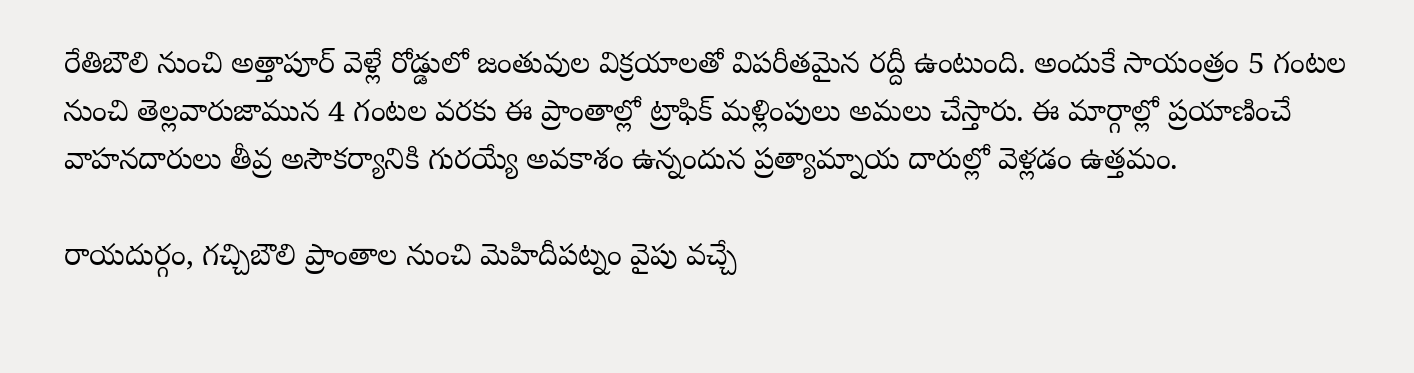రేతిబౌలి నుంచి అత్తాపూర్ వెళ్లే రోడ్డులో జంతువుల విక్రయాలతో విపరీతమైన రద్దీ ఉంటుంది. అందుకే సాయంత్రం 5 గంటల నుంచి తెల్లవారుజామున 4 గంటల వరకు ఈ ప్రాంతాల్లో ట్రాఫిక్ మళ్లింపులు అమలు చేస్తారు. ఈ మార్గాల్లో ప్రయాణించే వాహనదారులు తీవ్ర అసౌకర్యానికి గురయ్యే అవకాశం ఉన్నందున ప్రత్యామ్నాయ దారుల్లో వెళ్లడం ఉత్తమం.

రాయదుర్గం, గచ్చిబౌలి ప్రాంతాల నుంచి మెహిదీపట్నం వైపు వచ్చే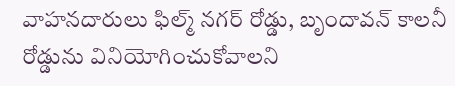వాహనదారులు ఫిల్మ్ నగర్ రోడ్డు, బృందావన్ కాలనీ రోడ్డును వినియోగించుకోవాలని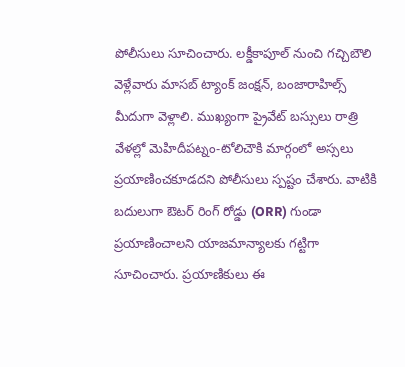పోలీసులు సూచించారు. లక్డీకాపూల్ నుంచి గచ్చిబౌలి వెళ్లేవారు మాసబ్ ట్యాంక్ జంక్షన్, బంజారాహిల్స్ మీదుగా వెళ్లాలి. ముఖ్యంగా ప్రైవేట్ బస్సులు రాత్రి వేళల్లో మెహిదీపట్నం-టోలిచౌకి మార్గంలో అస్సలు ప్రయాణించకూడదని పోలీసులు స్పష్టం చేశారు. వాటికి బదులుగా ఔటర్ రింగ్ రోడ్డు (ORR) గుండా ప్రయాణించాలని యాజమాన్యాలకు గట్టిగా సూచించారు. ప్రయాణికులు ఈ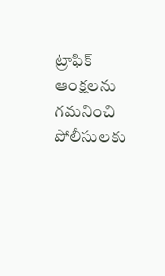ట్రాఫిక్ ఆంక్షలను గమనించి పోలీసులకు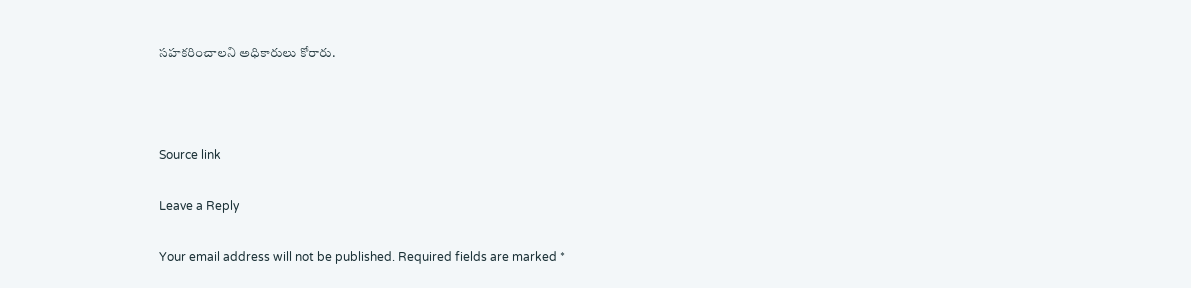సహకరించాలని అధికారులు కోరారు.



Source link

Leave a Reply

Your email address will not be published. Required fields are marked *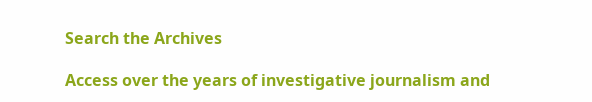Search the Archives

Access over the years of investigative journalism and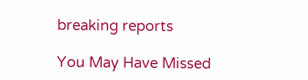breaking reports

You May Have Missed